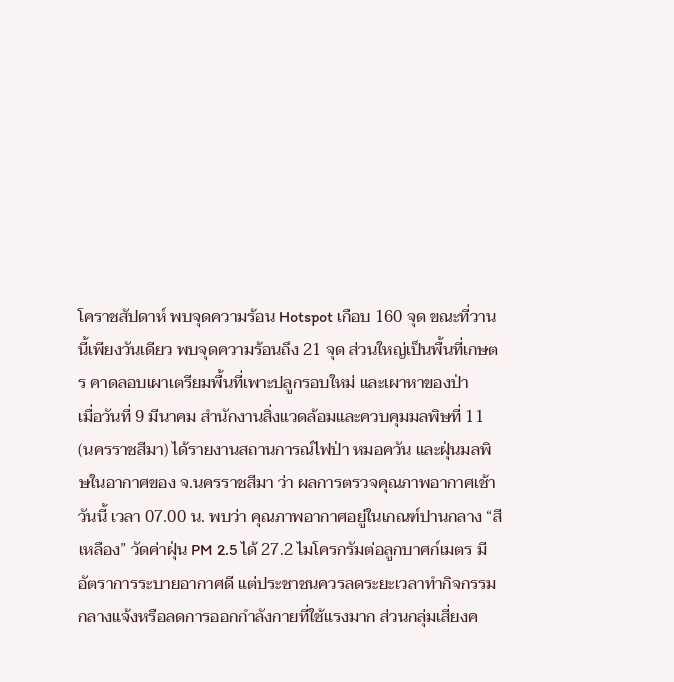โคราชสัปดาห์ พบจุดความร้อน Hotspot เกือบ 160 จุด ขณะที่วานนี้เพียงวันเดียว พบจุดความร้อนถึง 21 จุด ส่วนใหญ่เป็นพื้นที่เกษตร คาดลอบเผาเตรียมพื้นที่เพาะปลูกรอบใหม่ และเผาหาของป่า
เมื่อวันที่ 9 มีนาคม สำนักงานสิ่งแวดล้อมและควบคุมมลพิษที่ 11 (นครราชสีมา) ได้รายงานสถานการณ์ไฟป่า หมอควัน และฝุ่นมลพิษในอากาศของ จ.นครราชสีมา ว่า ผลการตรวจคุณภาพอากาศเช้าวันนี้ เวลา 07.00 น. พบว่า คุณภาพอากาศอยู่ในเกณฑ์ปานกลาง “สีเหลือง” วัดค่าฝุ่น PM 2.5 ได้ 27.2 ไมโครกรัมต่อลูกบาศก์เมตร มีอัตราการระบายอากาศดี แต่ประชาชนควรลดระยะเวลาทำกิจกรรมกลางแจ้งหรือลดการออกกำลังกายที่ใช้แรงมาก ส่วนกลุ่มเสี่ยงค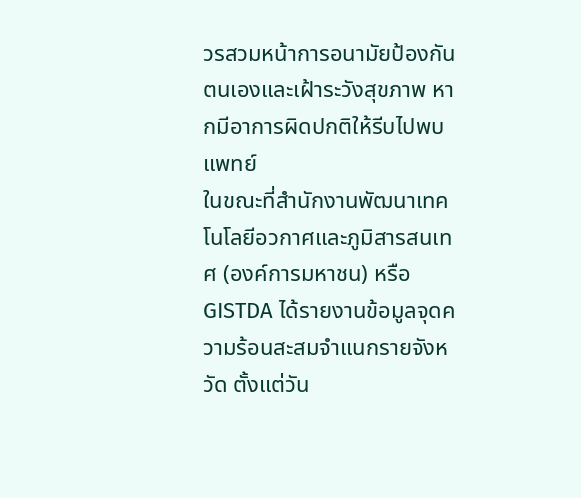วรสวมหน้าการอนามัยป้องกันตนเองและเฝ้าระวังสุขภาพ หากมีอาการผิดปกติให้รีบไปพบแพทย์
ในขณะที่สำนักงานพัฒนาเทคโนโลยีอวกาศและภูมิสารสนเทศ (องค์การมหาชน) หรือ GISTDA ได้รายงานข้อมูลจุดความร้อนสะสมจำแนกรายจังหวัด ตั้งแต่วัน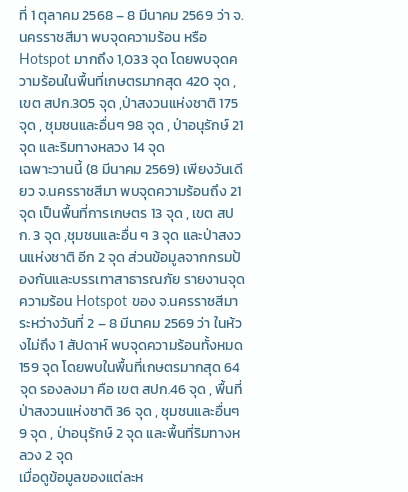ที่ 1 ตุลาคม 2568 – 8 มีนาคม 2569 ว่า จ.นครราชสีมา พบจุดความร้อน หรือ Hotspot มากถึง 1,033 จุด โดยพบจุดความร้อนในพื้นที่เกษตรมากสุด 420 จุด , เขต สปก.305 จุด ,ป่าสงวนแห่งชาติ 175 จุด , ชุมชนและอื่นๆ 98 จุด , ป่าอนุรักษ์ 21 จุด และริมทางหลวง 14 จุด
เฉพาะวานนี้ (8 มีนาคม 2569) เพียงวันเดียว จ.นครราชสีมา พบจุดความร้อนถึง 21 จุด เป็นพื้นที่การเกษตร 13 จุด , เขต สปก. 3 จุด ,ชุมชนและอื่น ๆ 3 จุด และป่าสงวนแห่งชาติ อีก 2 จุด ส่วนข้อมูลจากกรมป้องกันและบรรเทาสาธารณภัย รายงานจุดความร้อน Hotspot ของ จ.นครราชสีมา ระหว่างวันที่ 2 – 8 มีนาคม 2569 ว่า ในห้วงไม่ถึง 1 สัปดาห์ พบจุดความร้อนทั้งหมด 159 จุด โดยพบในพื้นที่เกษตรมากสุด 64 จุด รองลงมา คือ เขต สปก.46 จุด , พื้นที่ป่าสงวนแห่งชาติ 36 จุด , ชุมชนและอื่นๆ 9 จุด , ป่าอนุรักษ์ 2 จุด และพื้นที่ริมทางหลวง 2 จุด
เมื่อดูข้อมูลของแต่ละห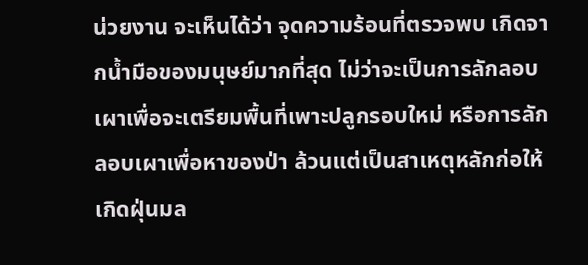น่วยงาน จะเห็นได้ว่า จุดความร้อนที่ตรวจพบ เกิดจากน้ำมือของมนุษย์มากที่สุด ไม่ว่าจะเป็นการลักลอบเผาเพื่อจะเตรียมพื้นที่เพาะปลูกรอบใหม่ หรือการลักลอบเผาเพื่อหาของป่า ล้วนแต่เป็นสาเหตุหลักก่อให้เกิดฝุ่นมล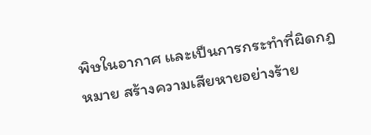พิษในอากาศ และเป็นการกระทำที่ผิดกฎหมาย สร้างความเสียหายอย่างร้าย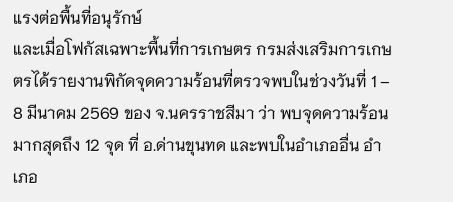แรงต่อพื้นที่อนุรักษ์
และเมื่อโฟกัสเฉพาะพื้นที่การเกษตร กรมส่งเสริมการเกษตรได้รายงานพิกัดจุดความร้อนที่ตรวจพบในช่วงวันที่ 1 – 8 มีนาคม 2569 ของ จ.นครราชสีมา ว่า พบจุดความร้อนมากสุดถึง 12 จุด ที่ อ.ด่านขุนทด และพบในอำเภออื่น อำเภอ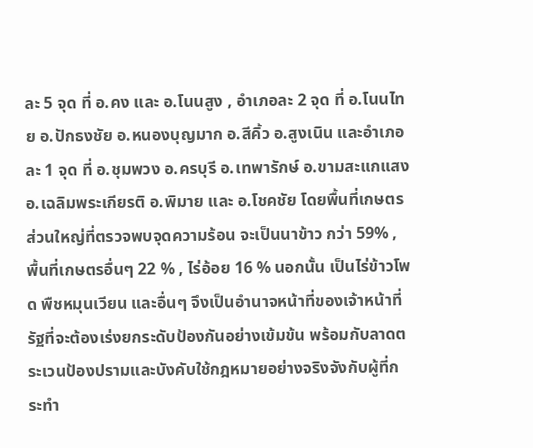ละ 5 จุด ที่ อ.คง และ อ.โนนสูง , อำเภอละ 2 จุด ที่ อ.โนนไทย อ.ปักธงชัย อ.หนองบุญมาก อ.สีคิ้ว อ.สูงเนิน และอำเภอละ 1 จุด ที่ อ.ชุมพวง อ.ครบุรี อ.เทพารักษ์ อ.ขามสะแกแสง อ.เฉลิมพระเกียรติ อ.พิมาย และ อ.โชคชัย โดยพื้นที่เกษตรส่วนใหญ่ที่ตรวจพบจุดความร้อน จะเป็นนาข้าว กว่า 59% , พื้นที่เกษตรอื่นๆ 22 % , ไร่อ้อย 16 % นอกนั้น เป็นไร่ข้าวโพด พืชหมุนเวียน และอื่นๆ จึงเป็นอำนาจหน้าที่ของเจ้าหน้าที่รัฐที่จะต้องเร่งยกระดับป้องกันอย่างเข้มข้น พร้อมกับลาดตระเวนป้องปรามและบังคับใช้กฎหมายอย่างจริงจังกับผู้ที่กระทำ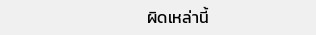ผิดเหล่านี้